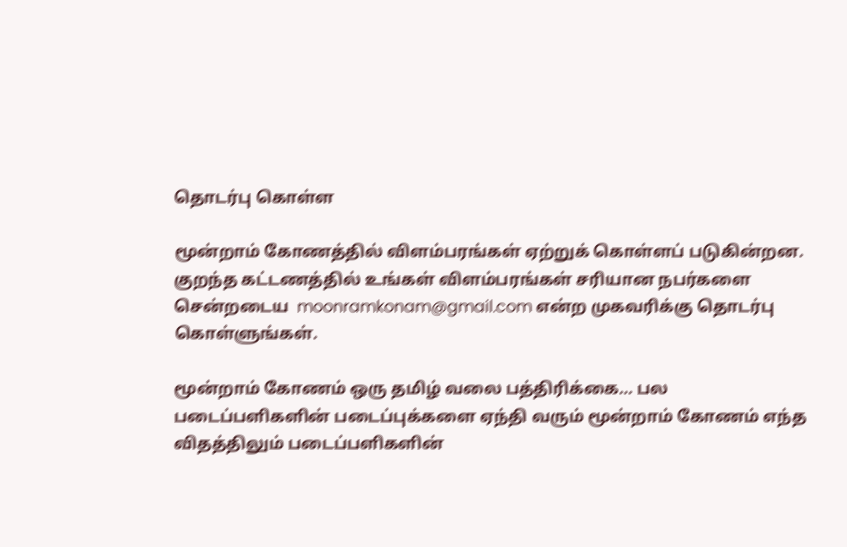தொடர்பு கொள்ள

மூன்றாம் கோணத்தில் விளம்பரங்கள் ஏற்றுக் கொள்ளப் படுகின்றன. குறந்த கட்டணத்தில் உங்கள் விளம்பரங்கள் சரியான நபர்களை சென்றடைய  moonramkonam@gmail.com என்ற முகவரிக்கு தொடர்பு கொள்ளுங்கள்.

மூன்றாம் கோணம் ஒரு தமிழ் வலை பத்திரிக்கை… பல படைப்பளிகளின் படைப்புக்களை ஏந்தி வரும் மூன்றாம் கோணம் எந்த விதத்திலும் படைப்பளிகளின்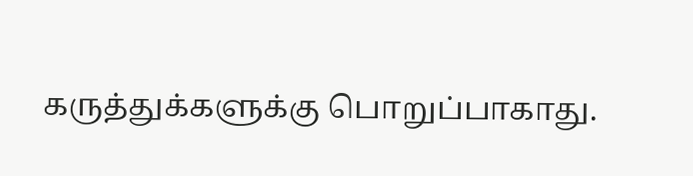கருத்துக்களுக்கு பொறுப்பாகாது.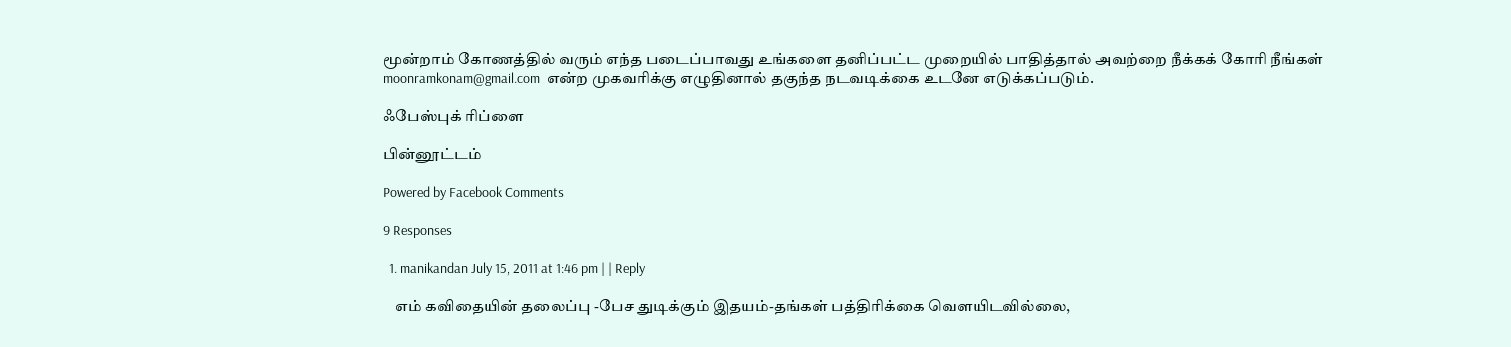மூன்றாம் கோணத்தில் வரும் எந்த படைப்பாவது உங்களை தனிப்பட்ட முறையில் பாதித்தால் அவற்றை நீக்கக் கோரி நீங்கள் moonramkonam@gmail.com  என்ற முகவரிக்கு எழுதினால் தகுந்த நடவடிக்கை உடனே எடுக்கப்படும்.

ஃபேஸ்புக் ரிப்ளை

பின்னூட்டம்

Powered by Facebook Comments

9 Responses

  1. manikandan July 15, 2011 at 1:46 pm | | Reply

    எம் கவிதையின் தலைப்பு -பேச துடிக்கும் இதயம்-தங்கள் பத்திரிக்கை வெளயிடவில்லை,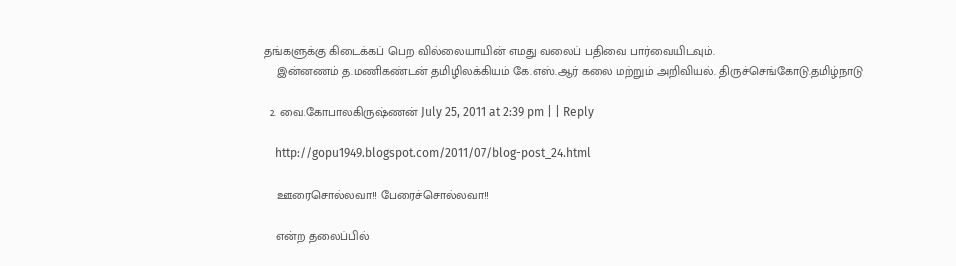தங்களுக்கு கிடைக்கப் பெற வில்லையாயின் எமது வலைப் பதிவை பார்வையிடவும்.
    இன்னணம் த.மணிகண்டன் தமிழிலக்கியம் கே.எஸ்.ஆர் கலை மற்றும் அறிவியல். திருச்செங்கோடு.தமிழ்நாடு

  2. வை.கோபாலகிருஷ்ணன் July 25, 2011 at 2:39 pm | | Reply

    http://gopu1949.blogspot.com/2011/07/blog-post_24.html

    ஊரைசொல்லவா!! பேரைச்சொல்லவா!!

    என்ற தலைப்பில்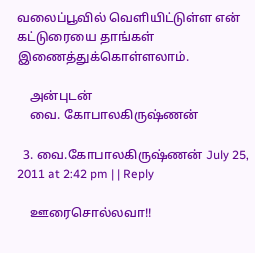வலைப்பூவில் வெளியிட்டுள்ள என் கட்டுரையை தாங்கள் இணைத்துக்கொள்ளலாம்.

    அன்புடன்
    வை. கோபாலகிருஷ்ணன்

  3. வை.கோபாலகிருஷ்ணன் July 25, 2011 at 2:42 pm | | Reply

    ஊரைசொல்லவா!!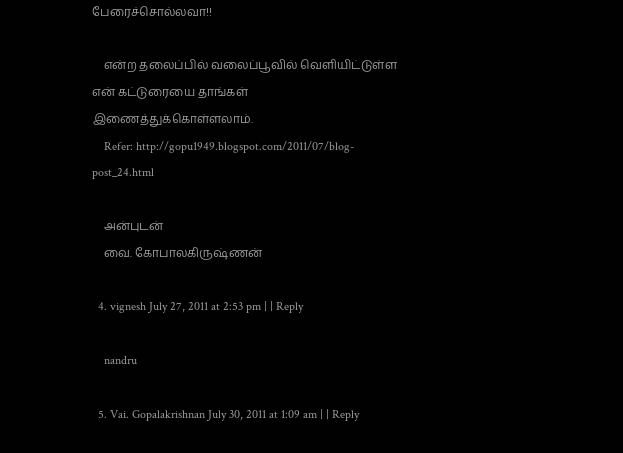பேரைச்சொல்லவா!!

    என்ற தலைப்பில் வலைப்பூவில் வெளியிட்டுள்ள என் கட்டுரையை தாங்கள் இணைத்துக்கொள்ளலாம்.
    Refer: http://gopu1949.blogspot.com/2011/07/blog-post_24.html

    அன்புடன்
    வை. கோபாலகிருஷ்ணன்

  4. vignesh July 27, 2011 at 2:53 pm | | Reply

    nandru

  5. Vai. Gopalakrishnan July 30, 2011 at 1:09 am | | Reply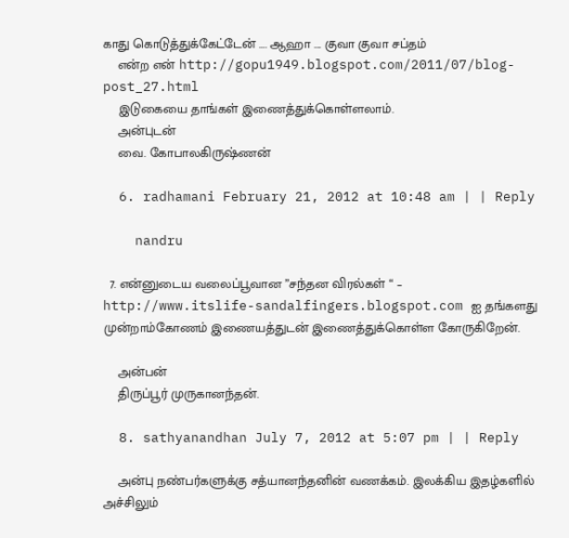காது கொடுத்துக்கேட்டேன் …. ஆஹா …. குவா குவா சப்தம்
    என்ற என் http://gopu1949.blogspot.com/2011/07/blog-post_27.html
    இடுகையை தாங்கள் இணைத்துக்கொள்ளலாம்.
    அன்புடன்
    வை. கோபாலகிருஷ்ணன்

  6. radhamani February 21, 2012 at 10:48 am | | Reply

    nandru

  7. என்னுடைய வலைப்பூவான ”சந்தன விரல்கள் “ – http://www.itslife-sandalfingers.blogspot.com ஐ தங்களது முன்றாம்கோணம் இணையத்துடன் இணைத்துக்கொள்ள கோருகிறேன்.

    அன்பன்
    திருப்பூர் முருகானந்தன்.

  8. sathyanandhan July 7, 2012 at 5:07 pm | | Reply

    அன்பு நண்பர்களுக்கு சத்யானந்தனின் வணக்கம். இலக்கிய இதழ்களில் அச்சிலும்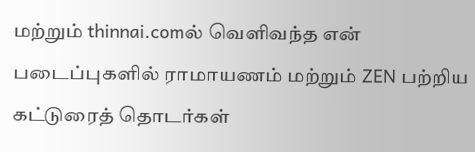மற்றும் thinnai.comல் வெளிவந்த என் படைப்புகளில் ராமாயணம் மற்றும் ZEN பற்றிய கட்டுரைத் தொடர்கள்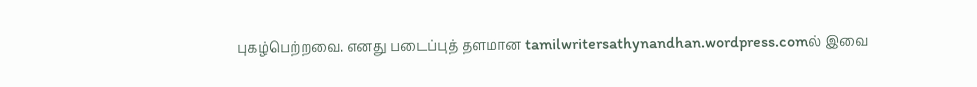புகழ்பெற்றவை. எனது படைப்புத் தளமான tamilwritersathynandhan.wordpress.comல் இவை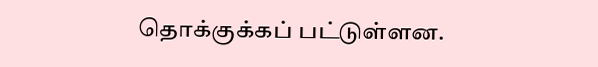தொக்குக்கப் பட்டுள்ளன.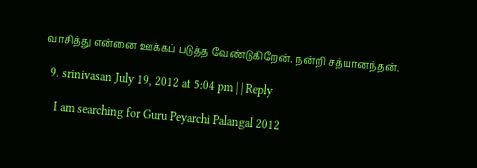வாசித்து என்னை ஊக்கப் படுத்த வேண்டுகிறேன். நன்றி சத்யானந்தன்.

  9. srinivasan July 19, 2012 at 5:04 pm | | Reply

    I am searching for Guru Peyarchi Palangal 2012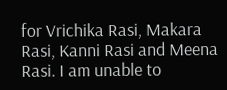for Vrichika Rasi, Makara Rasi, Kanni Rasi and Meena Rasi. I am unable to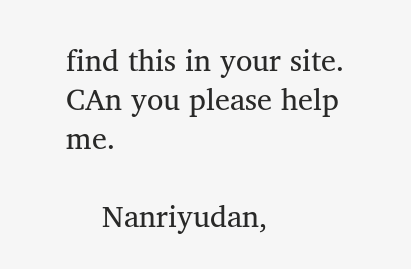find this in your site. CAn you please help me.

    Nanriyudan,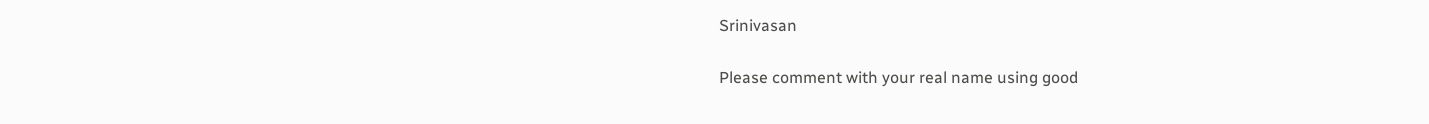Srinivasan

Please comment with your real name using good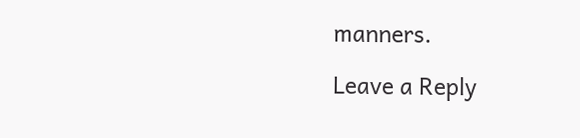manners.

Leave a Reply